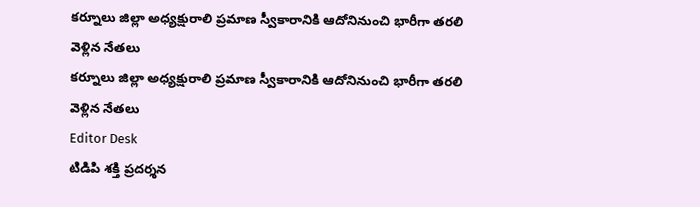కర్నూలు జిల్లా అధ్యక్షురాలి ప్రమాణ స్వీకారానికి ఆదోనినుంచి భారీగా తరలి వెళ్లిన నేతలు
కర్నూలు జిల్లా అధ్యక్షురాలి ప్రమాణ స్వీకారానికి ఆదోనినుంచి భారీగా తరలి వెళ్లిన నేతలు
Editor Desk
టిడిపి శక్తి ప్రదర్శన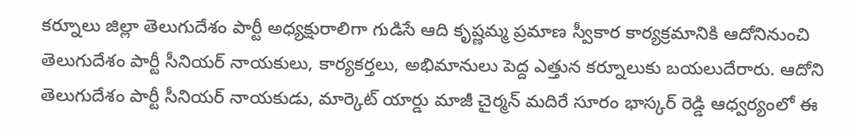కర్నూలు జిల్లా తెలుగుదేశం పార్టీ అధ్యక్షురాలిగా గుడిసే ఆది కృష్ణమ్మ ప్రమాణ స్వీకార కార్యక్రమానికి ఆదోనినుంచి తెలుగుదేశం పార్టీ సీనియర్ నాయకులు, కార్యకర్తలు, అభిమానులు పెద్ద ఎత్తున కర్నూలుకు బయలుదేరారు. ఆదోని తెలుగుదేశం పార్టీ సీనియర్ నాయకుడు, మార్కెట్ యార్డు మాజీ చైర్మన్ మదిరే సూరం భాస్కర్ రెడ్డి ఆధ్వర్యంలో ఈ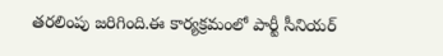తరలింపు జరిగింది.ఈ కార్యక్రమంలో పార్టీ సీనియర్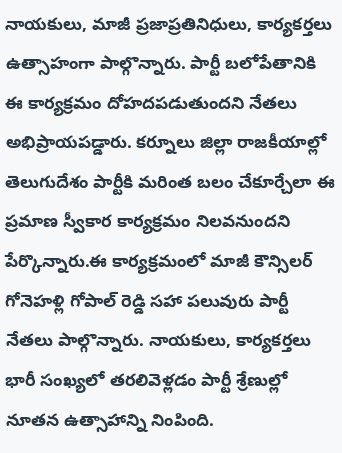నాయకులు, మాజీ ప్రజాప్రతినిధులు, కార్యకర్తలు ఉత్సాహంగా పాల్గొన్నారు. పార్టీ బలోపేతానికి ఈ కార్యక్రమం దోహదపడుతుందని నేతలు అభిప్రాయపడ్డారు. కర్నూలు జిల్లా రాజకీయాల్లో తెలుగుదేశం పార్టీకి మరింత బలం చేకూర్చేలా ఈ ప్రమాణ స్వీకార కార్యక్రమం నిలవనుందని పేర్కొన్నారు.ఈ కార్యక్రమంలో మాజీ కౌన్సిలర్ గోనెహళ్లి గోపాల్ రెడ్డి సహా పలువురు పార్టీ నేతలు పాల్గొన్నారు. నాయకులు, కార్యకర్తలు భారీ సంఖ్యలో తరలివెళ్లడం పార్టీ శ్రేణుల్లో నూతన ఉత్సాహాన్ని నింపింది.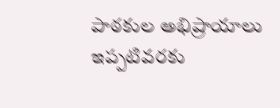పాఠకుల అభిప్రాయాలు
ఇప్పటివరకు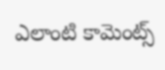ఎలాంటి కామెంట్స్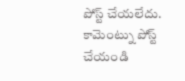పోస్ట్ చేయలేదు.
కామెంట్ను పోస్ట్ చేయండి